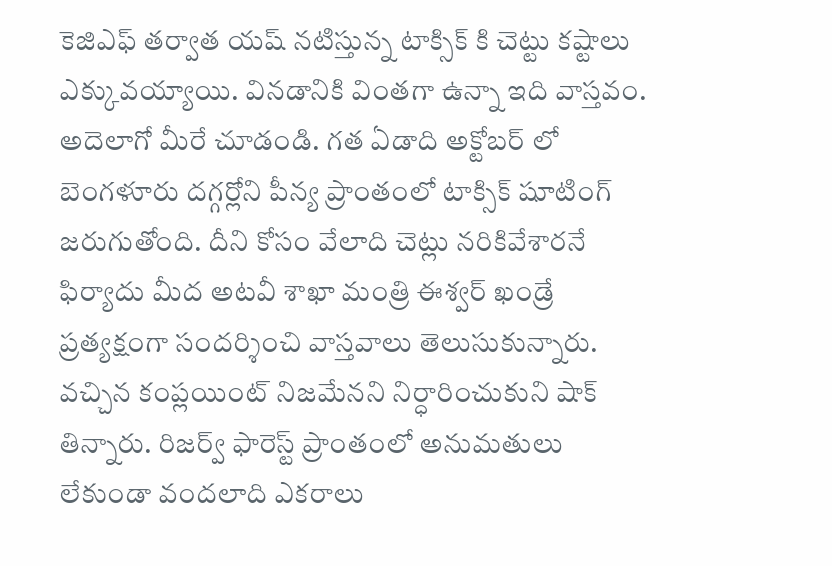కెజిఎఫ్ తర్వాత యష్ నటిస్తున్న టాక్సిక్ కి చెట్టు కష్టాలు ఎక్కువయ్యాయి. వినడానికి వింతగా ఉన్నా ఇది వాస్తవం. అదెలాగో మీరే చూడండి. గత ఏడాది అక్టోబర్ లో బెంగళూరు దగ్గర్లోని పీన్య ప్రాంతంలో టాక్సిక్ షూటింగ్ జరుగుతోంది. దీని కోసం వేలాది చెట్లు నరికివేశారనే ఫిర్యాదు మీద అటవీ శాఖా మంత్రి ఈశ్వర్ ఖండ్రే ప్రత్యక్షంగా సందర్శించి వాస్తవాలు తెలుసుకున్నారు.
వచ్చిన కంప్లయింట్ నిజమేనని నిర్ధారించుకుని షాక్ తిన్నారు. రిజర్వ్ ఫారెస్ట్ ప్రాంతంలో అనుమతులు లేకుండా వందలాది ఎకరాలు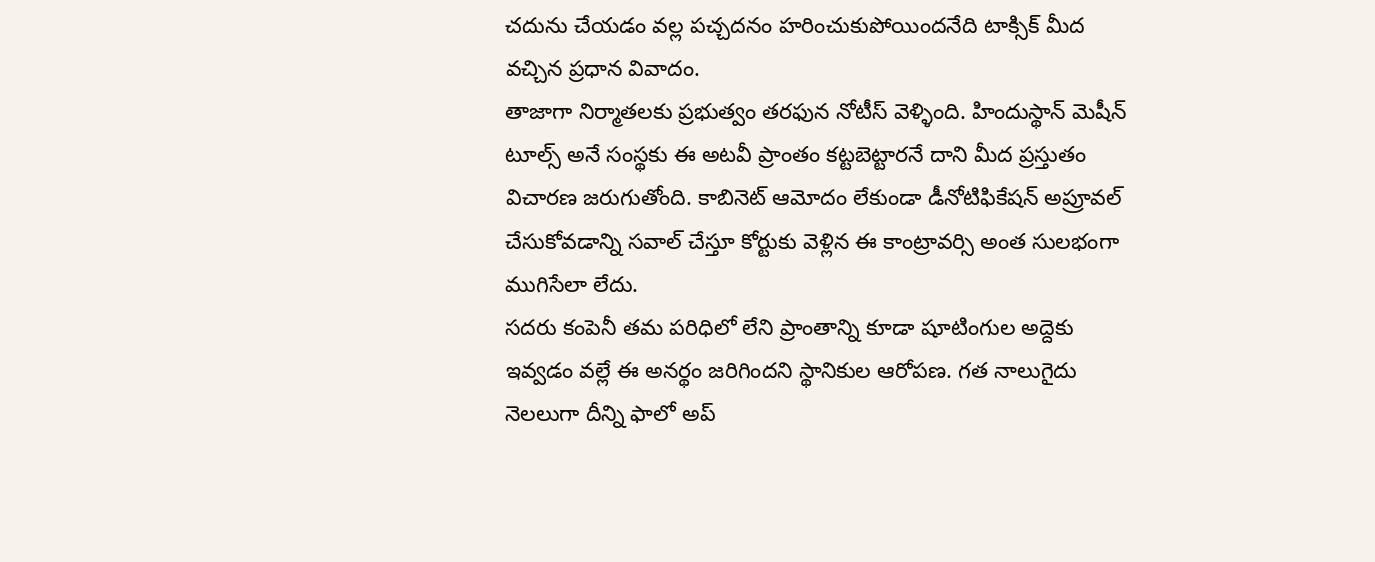చదును చేయడం వల్ల పచ్చదనం హరించుకుపోయిందనేది టాక్సిక్ మీద వచ్చిన ప్రధాన వివాదం.
తాజాగా నిర్మాతలకు ప్రభుత్వం తరఫున నోటీస్ వెళ్ళింది. హిందుస్థాన్ మెషీన్ టూల్స్ అనే సంస్థకు ఈ అటవీ ప్రాంతం కట్టబెట్టారనే దాని మీద ప్రస్తుతం విచారణ జరుగుతోంది. కాబినెట్ ఆమోదం లేకుండా డీనోటిఫికేషన్ అప్రూవల్ చేసుకోవడాన్ని సవాల్ చేస్తూ కోర్టుకు వెళ్లిన ఈ కాంట్రావర్సి అంత సులభంగా ముగిసేలా లేదు.
సదరు కంపెనీ తమ పరిధిలో లేని ప్రాంతాన్ని కూడా షూటింగుల అద్దెకు ఇవ్వడం వల్లే ఈ అనర్థం జరిగిందని స్థానికుల ఆరోపణ. గత నాలుగైదు నెలలుగా దీన్ని ఫాలో అప్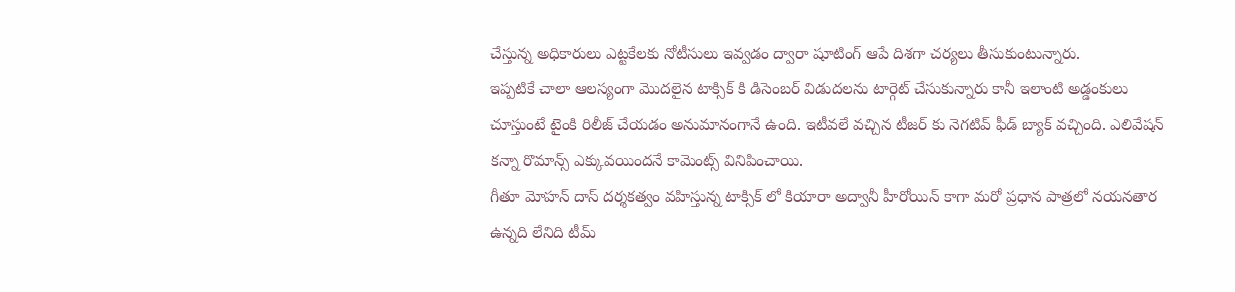చేస్తున్న అధికారులు ఎట్టకేలకు నోటీసులు ఇవ్వడం ద్వారా షూటింగ్ ఆపే దిశగా చర్యలు తీసుకుంటున్నారు.
ఇప్పటికే చాలా ఆలస్యంగా మొదలైన టాక్సిక్ కి డిసెంబర్ విడుదలను టార్గెట్ చేసుకున్నారు కానీ ఇలాంటి అడ్డంకులు చూస్తుంటే టైంకి రిలీజ్ చేయడం అనుమానంగానే ఉంది. ఇటీవలే వచ్చిన టీజర్ కు నెగటివ్ ఫీడ్ బ్యాక్ వచ్చింది. ఎలివేషన్ కన్నా రొమాన్స్ ఎక్కువయిందనే కామెంట్స్ వినిపించాయి.
గీతూ మోహన్ దాస్ దర్శకత్వం వహిస్తున్న టాక్సిక్ లో కియారా అద్వానీ హీరోయిన్ కాగా మరో ప్రధాన పాత్రలో నయనతార ఉన్నది లేనిది టీమ్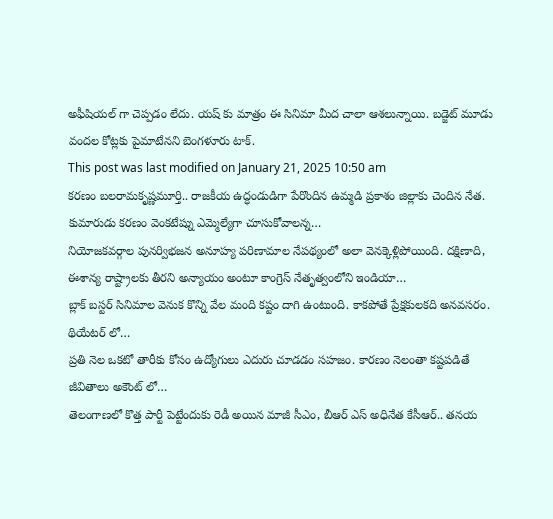అఫీషియల్ గా చెప్పడం లేదు. యష్ కు మాత్రం ఈ సినిమా మీద చాలా ఆశలున్నాయి. బడ్జెట్ మూడు వందల కోట్లకు పైమాటేనని బెంగళూరు టాక్.
This post was last modified on January 21, 2025 10:50 am
కరణం బలరామకృష్ణమూర్తి.. రాజకీయ ఉద్ధండుడిగా పేరొందిన ఉమ్మడి ప్రకాశం జిల్లాకు చెందిన నేత. కుమారుడు కరణం వెంకటేష్ను ఎమ్మెల్యేగా చూసుకోవాలన్న…
నియోజకవర్గాల పునర్విభజన అనూహ్య పరిణామాల నేపథ్యంలో అలా వెనక్కెళ్లిపోయింది. దక్షిణాది, ఈశాన్య రాష్ట్రాలకు తీరని అన్యాయం అంటూ కాంగ్రెస్ నేతృత్వంలోని ఇండియా…
బ్లాక్ బస్టర్ సినిమాల వెనుక కొన్ని వేల మంది కష్టం దాగి ఉంటుంది. కాకపోతే ప్రేక్షకులకది అనవసరం. థియేటర్ లో…
ప్రతి నెల ఒకటో తారీకు కోసం ఉద్యోగులు ఎదురు చూడడం సహజం. కారణం నెలంతా కష్టపడితే జీవితాలు అకౌంట్ లో…
తెలంగాణలో కొత్త పార్టీ పెట్టేందుకు రెడీ అయిన మాజీ సీఎం, బీఆర్ ఎస్ అధినేత కేసీఆర్.. తనయ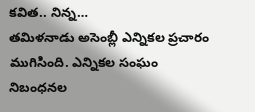కవిత.. నిన్న…
తమిళనాడు అసెంబ్లీ ఎన్నికల ప్రచారం ముగిసింది. ఎన్నికల సంఘం నిబంధనల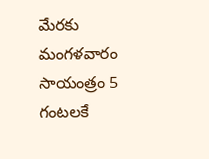మేరకు మంగళవారం సాయంత్రం 5 గంటలకే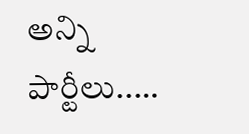అన్ని పార్టీలు..…